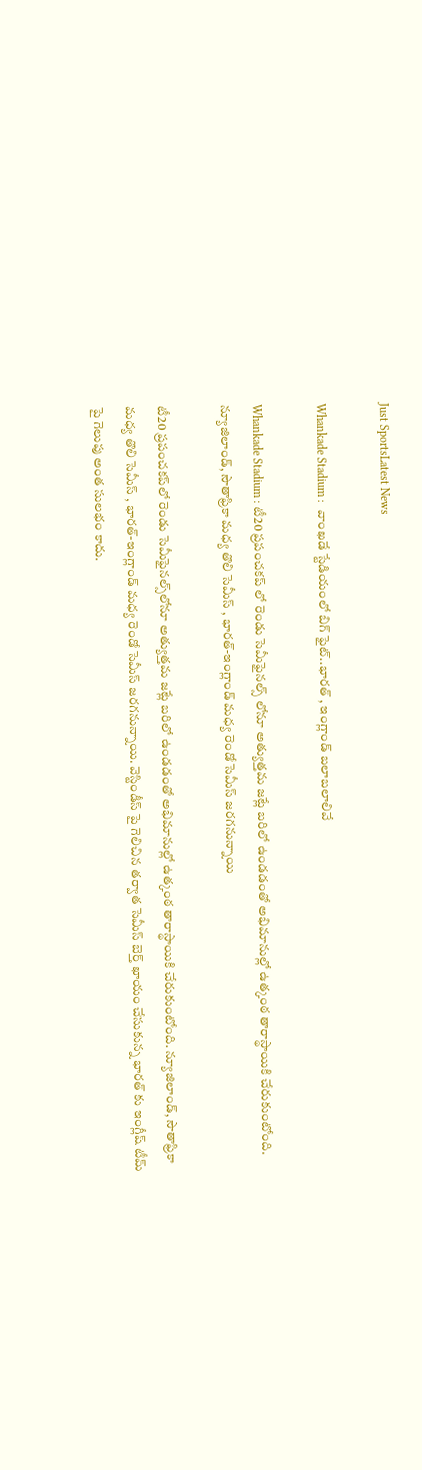Just SportsLatest News

Whankade Stadium :  వాంఖడే స్టేడియంలో బిగ్ ఫైట్..భారత్ , ఇంగ్లాండ్ బలాబలాలివే

Whankade Stadium : టీ20 ప్రపంచకప్ లో రెండు సెమీఫైనల్స్ లోనూ అత్యుత్తమ జట్లే బరిలో ఉండడంతో అభిమానుల్లో ఉత్కంఠ తారాస్థాయికి చేరుకుంటోంది. న్యూజిలాండ్, సౌతాఫ్రికా మధ్య తొలి సెమీస్ , భారత్-ఇంగ్లాండ్ మధ్య రెండో సెమీస్ జరగనున్నాయి

టీ20 ప్రపంచకప్‌లో రెండు సెమీఫైనల్స్‌లోనూ అత్యుత్తమ జట్లే బరిలో ఉండడంతో అభిమానుల్లో ఉత్కంఠ తారాస్థాయికి చేరుకుంటోంది. న్యూజిలాండ్, సౌతాఫ్రికా మధ్య తొలి సెమీస్ , భారత్-ఇంగ్లాండ్ మధ్య రెండో సెమీస్ జరగనున్నాయి. వెస్టిండీస్ పై గెలిచిన తర్వాత సెమీస్ బెర్త్ ఖాయం చేసుకున్న భారత్ కు ఇంగ్లీష్ టీమ్ పై గెలుపు అంత సులభం కాదు.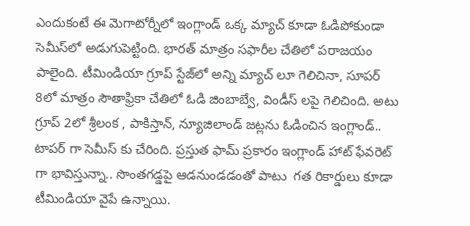ఎందుకంటే ఈ మెగాటోర్నీలో ఇంగ్లాండ్ ఒక్క మ్యాచ్ కూడా ఓడిపోకుండా సెమీస్‌లో అడుగుపెట్టింది. భారత్ మాత్రం సఫారీల చేతిలో పరాజయం పాలైంది. టీమిండియా గ్రూప్ స్టేజ్‌లో అన్ని మ్యాచ్ లూ గెలిచినా, సూపర్ 8లో మాత్రం సౌతాఫ్రికా చేతిలో ఓడి జింబాబ్వే, విండీస్ లపై గెలిచింది. అటు గ్రూప్ 2లో శ్రీలంక , పాకిస్తాన్, న్యూజిలాండ్ జట్లను ఓడించిన ఇంగ్లాండ్.. టాపర్ గా సెమీస్ కు చేరింది. ప్రస్తుత ఫామ్ ప్రకారం ఇంగ్లాండ్ హాట్ ఫేవరెట్ గా భావిస్తున్నా.. సొంతగడ్డపై ఆడనుండడంతో పాటు  గత రికార్డులు కూడా టీమిండియా వైపే ఉన్నాయి.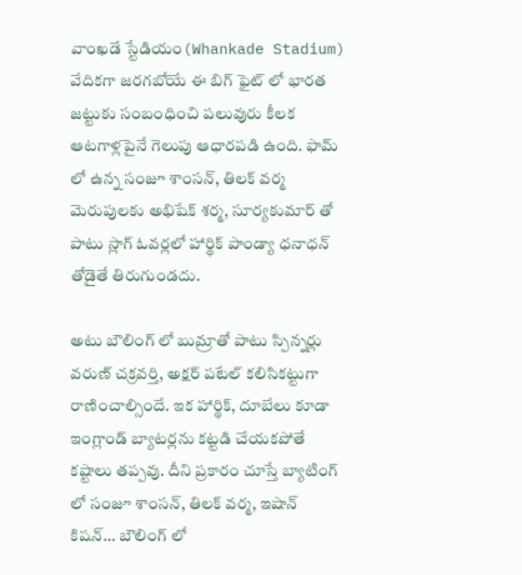వాంఖడే స్టేడియం(Whankade Stadium) వేదికగా జరగబోయే ఈ బిగ్ ఫైట్ లో భారత జట్టుకు సంబంధించి పలువురు కీలక ఆటగాళ్లపైనే గెలుపు ఆధారపడి ఉంది. ఫామ్ లో ఉన్న సంజూ శాంసన్, తిలక్ వర్మ మెరుపులకు అభిషేక్ శర్మ, సూర్యకుమార్ తో పాటు స్లాగ్ ఓవర్లలో హార్థిక్ పాండ్యా ధనాధన్ తోడైతే తిరుగుండదు.

అటు బౌలింగ్ లో బుమ్రాతో పాటు స్పిన్నర్లు వరుణ్ చక్రవర్తి, అక్షర్ పటేల్ కలిసికట్టుగా రాణించాల్సిందే. ఇక హార్థిక్, దూబేలు కూడా ఇంగ్లాండ్ బ్యాటర్లను కట్టడి చేయకపోతే కష్టాలు తప్పవు. దీని ప్రకారం చూస్తే బ్యాటింగ్ లో సంజూ శాంసన్, తిలక్ వర్మ, ఇషాన్ కిషన్… బౌలింగ్ లో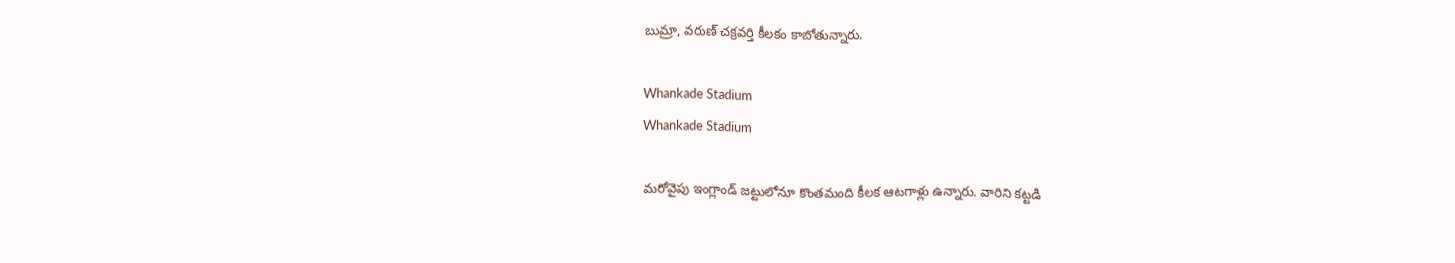బుమ్రా, వరుణ్ చక్రవర్తి కీలకం కాబోతున్నారు.

Whankade Stadium
Whankade Stadium

మరోవైపు ఇంగ్లాండ్ జట్టులోనూ కొంతమంది కీలక ఆటగాళ్లు ఉన్నారు. వారిని కట్టడి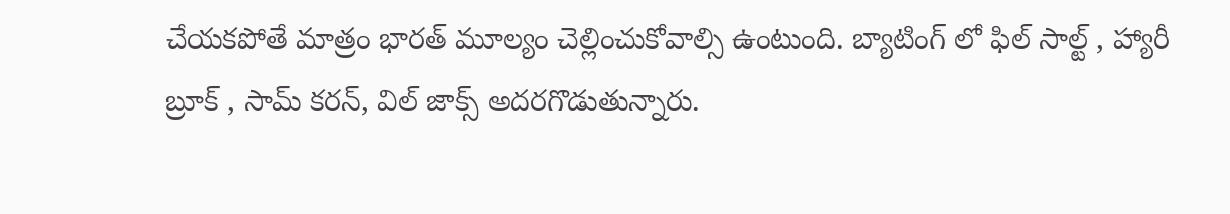చేయకపోతే మాత్రం భారత్ మూల్యం చెల్లించుకోవాల్సి ఉంటుంది. బ్యాటింగ్ లో ఫిల్ సాల్ట్ , హ్యారీ బ్రూక్ , సామ్ కరన్, విల్ జాక్స్ అదరగొడుతున్నారు.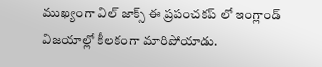ముఖ్యంగా విల్ జాక్స్ ఈ ప్రపంచకప్ లో ఇంగ్లాండ్ విజయాల్లో కీలకంగా మారిపోయాడు.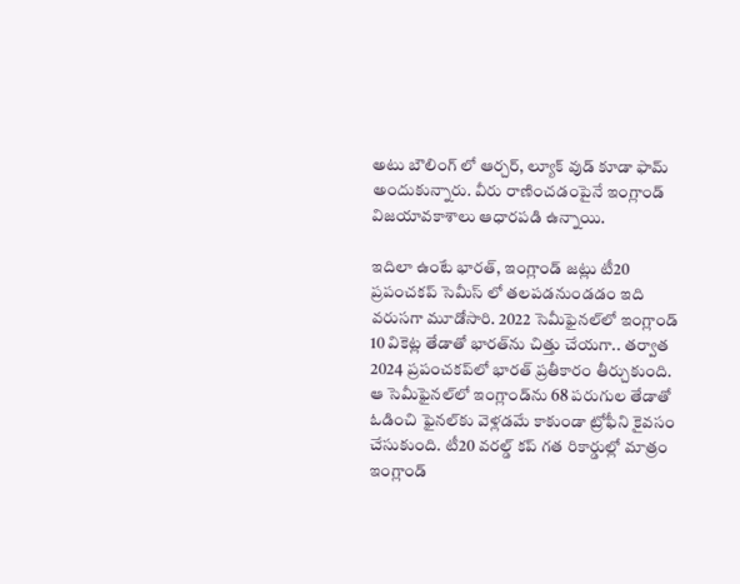అటు బౌలింగ్ లో ఆర్చర్, ల్యూక్ వుడ్ కూడా ఫామ్ అందుకున్నారు. వీరు రాణించడంపైనే ఇంగ్లాండ్ విజయావకాశాలు ఆధారపడి ఉన్నాయి.

ఇదిలా ఉంటే భారత్, ఇంగ్లాండ్ జట్లు టీ20 ప్రపంచకప్ సెమీస్ లో తలపడనుండడం ఇది వరుసగా మూడోసారి. 2022 సెమీఫైనల్‌లో ఇంగ్లాండ్ 10 వికెట్ల తేడాతో భారత్‌ను చిత్తు చేయగా.. తర్వాత 2024 ప్రపంచకప్‌లో భారత్ ప్రతీకారం తీర్చుకుంది. ఆ సెమీఫైనల్‌లో ఇంగ్లాండ్‌ను 68 పరుగుల తేడాతో ఓడించి ఫైనల్‌కు వెళ్లడమే కాకుండా ట్రోఫీని కైవసం చేసుకుంది. టీ20 వరల్డ్ కప్ గత రికార్డుల్లో మాత్రం ఇంగ్లాండ్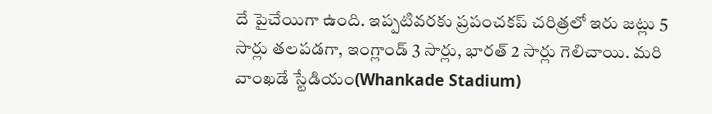దే పైచేయిగా ఉంది. ఇప్పటివరకు ప్రపంచకప్ చరిత్రలో ఇరు జట్లు 5 సార్లు తలపడగా, ఇంగ్లాండ్ 3 సార్లు, భారత్ 2 సార్లు గెలిచాయి. మరి వాంఖడే స్టేడియం(Whankade Stadium)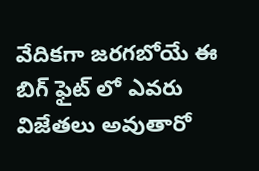వేదికగా జరగబోయే ఈ బిగ్ ఫైట్ లో ఎవరు విజేతలు అవుతారో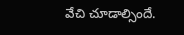వేచి చూడాల్సిందే.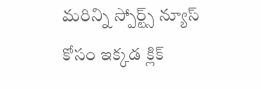మరిన్ని స్పోర్ట్స్ న్యూస్ కోసం ఇక్కడ క్లిక్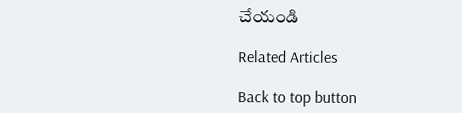చేయండి

Related Articles

Back to top button